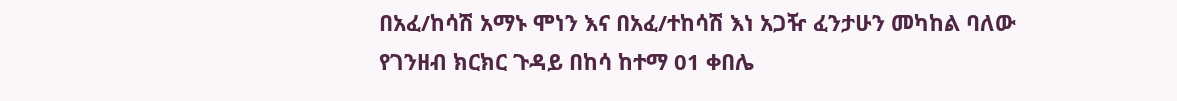በአፈ/ከሳሽ አማኑ ሞነን እና በአፈ/ተከሳሽ እነ አጋዥ ፈንታሁን መካከል ባለው የገንዘብ ክርክር ጉዳይ በከሳ ከተማ 01 ቀበሌ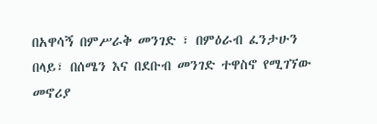በአዋሳኝ በምሥራቅ መንገድ ፣ በምዕራብ ፈንታሁን በላይ፣ በሰሜን እና በደቡብ መንገድ ተዋስኖ የሚገኘው መኖሪያ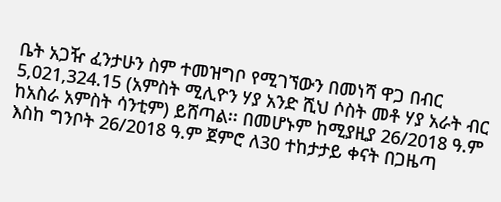ቤት አጋዥ ፈንታሁን ስም ተመዝግቦ የሚገኘውን በመነሻ ዋጋ በብር 5,021,324.15 (አምስት ሚሊዮን ሃያ አንድ ሺህ ሶስት መቶ ሃያ አራት ብር ከአስራ አምስት ሳንቲም) ይሸጣል፡፡ በመሆኑም ከሚያዚያ 26/2018 ዓ.ም እስከ ግንቦት 26/2018 ዓ.ም ጀምሮ ለ30 ተከታታይ ቀናት በጋዜጣ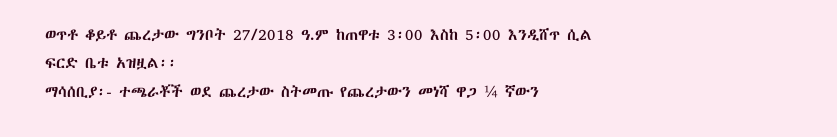ወጥቶ ቆይቶ ጨረታው ግንቦት 27/2018 ዓ.ም ከጠዋቱ 3፡00 እስከ 5፡00 እንዲሸጥ ሲል ፍርድ ቤቱ አዝዟል፡፡
ማሳሰቢያ፡- ተጫራቾች ወደ ጨረታው ስትመጡ የጨረታውን መነሻ ዋጋ ¼ ኛውን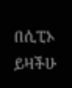በሲፒኦ ይዛችሁ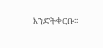እንድትቀርቡ፡፡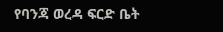የባንጃ ወረዳ ፍርድ ቤት